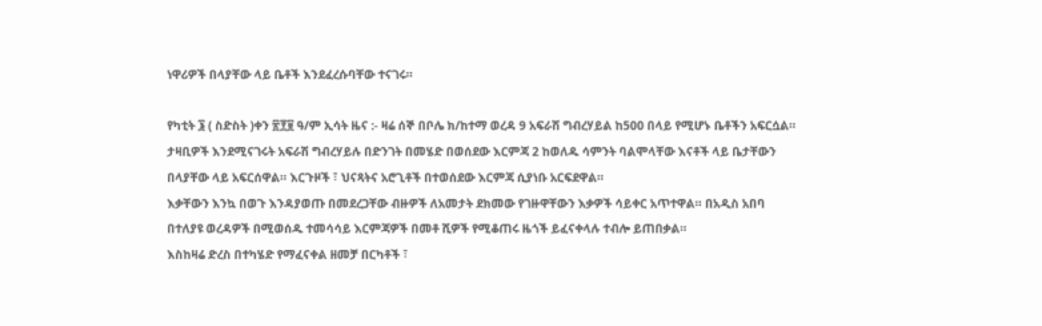ነዋሪዎች በላያቸው ላይ ቤቶች እንደፈረሱባቸው ተናገሩ።

የካቲት ፮ ( ስድስት )ቀን ፳፻፱ ዓ/ም ኢሳት ዜና :- ዛሬ ሰኞ በቦሌ ክ/ከተማ ወረዳ 9 አፍራሽ ግብረሃይል ከ500 በላይ የሚሆኑ ቤቶችን አፍርሷል። ታዛቢዎች እንደሚናገሩት አፍራሽ ግብረሃይሉ በድንገት በመሄድ በወሰደው እርምጃ 2 ከወለዱ ሳምንት ባልሞላቸው እናቶች ላይ ቤታቸውን በላያቸው ላይ አፍርሰዋል። እርጉዞች ፣ ህናጻትና አሮጊቶች በተወሰደው እርምጃ ሲያነቡ አርፍደዋል።
እቃቸውን እንኳ በወጉ እንዳያወጡ በመደረጋቸው ብዙዎች ለአመታት ደክመው የገዙዋቸውን እቃዎች ሳይቀር አጥተዋል። በአዲስ አበባ በተለያዩ ወረዳዎች በሚወሰዱ ተመሳሳይ እርምጃዎች በመቶ ሺዎች የሚቆጠሩ ዜጎች ይፈናቀላሉ ተብሎ ይጠበቃል።
እስከዛሬ ድረስ በተካሄድ የማፈናቀል ዘመቻ በርካቶች ፣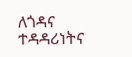ለጎዳና ተዳዳሪነትና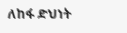ለከፋ ድህነት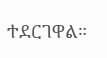ተደርገዋል።